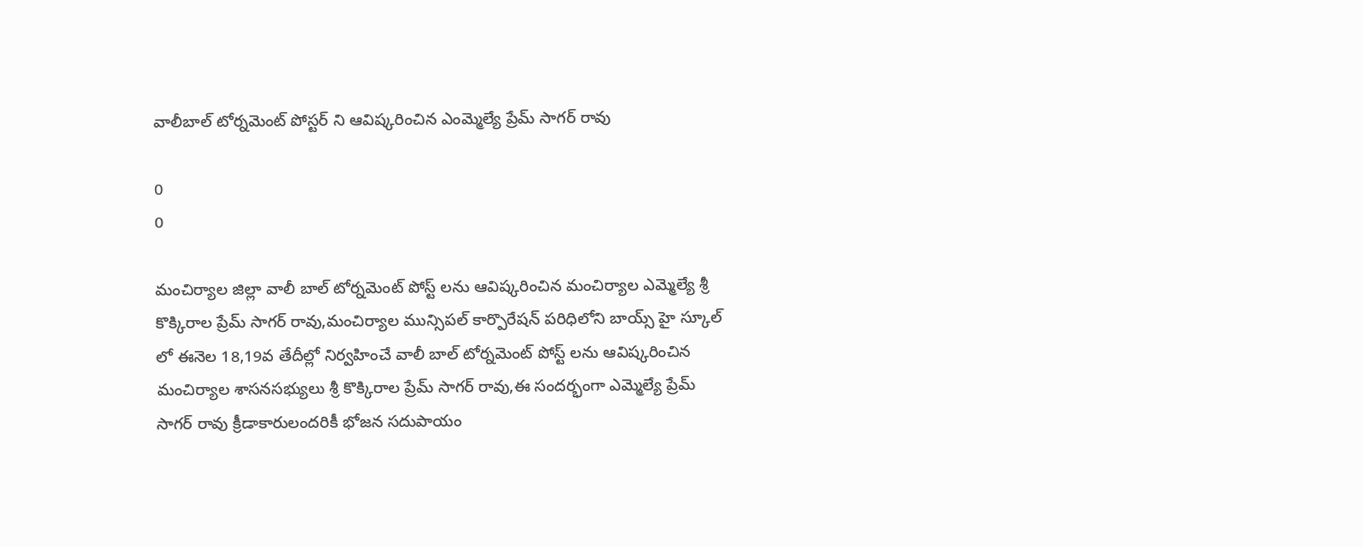వాలీబాల్ టోర్నమెంట్ పోస్టర్ ని ఆవిష్కరించిన ఎంమ్మెల్యే ప్రేమ్ సాగర్ రావు

0
0

మంచిర్యాల జిల్లా వాలీ బాల్ టోర్నమెంట్ పోస్ట్ లను ఆవిష్కరించిన మంచిర్యాల ఎమ్మెల్యే శ్రీ కొక్కిరాల ప్రేమ్ సాగర్ రావు,మంచిర్యాల మున్సిపల్ కార్పొరేషన్ పరిధిలోని బాయ్స్ హై స్కూల్ లో ఈనెల 18,19వ తేదీల్లో నిర్వహించే వాలీ బాల్ టోర్నమెంట్ పోస్ట్ లను ఆవిష్కరించిన మంచిర్యాల శాసనసభ్యులు శ్రీ కొక్కిరాల ప్రేమ్ సాగర్ రావు,ఈ సందర్భంగా ఎమ్మెల్యే ప్రేమ్ సాగర్ రావు క్రీడాకారులందరికీ భోజన సదుపాయం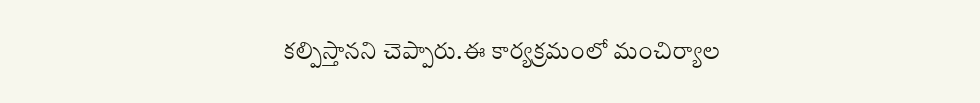కల్పిస్తానని చెప్పారు.ఈ కార్యక్రమంలో మంచిర్యాల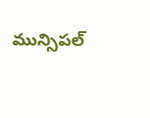మున్సిపల్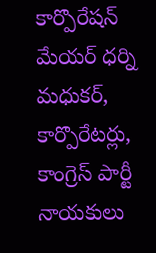కార్పొరేషన్ మేయర్ ధర్ని మధుకర్, కార్పొరేటర్లు, కాంగ్రెస్ పార్టీ నాయకులు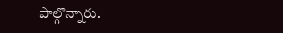పాల్గొన్నారు.